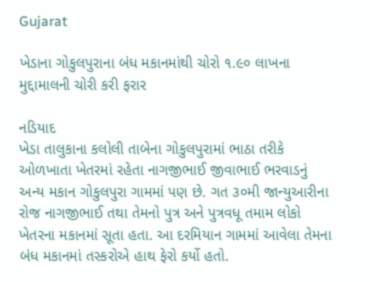Gujarat

ખેડાના ગોકુલપુરાના બંધ મકાનમાંથી ચોરો ૧.૯૦ લાખના મુદ્દામાલની ચોરી કરી ફરાર

નડિયાદ
ખેડા તાલુકાના કલોલી તાબેના ગોકુલપુરામાં ભાઠા તરીકે ઓળખાતા ખેતરમાં રહેતા નાગજીભાઈ જીવાભાઈ ભરવાડનું અન્ય મકાન ગોકુલપુરા ગામમાં પણ છે. ગત ૩૦મી જાન્યુઆરીના રોજ નાગજીભાઈ તથા તેમનો પુત્ર અને પુત્રવધૂ તમામ લોકો ખેતરના મકાનમાં સૂતા હતા. આ દરમિયાન ગામમાં આવેલા તેમના બંધ મકાનમાં તસ્કરોએ હાથ ફેરો કર્યો હતો.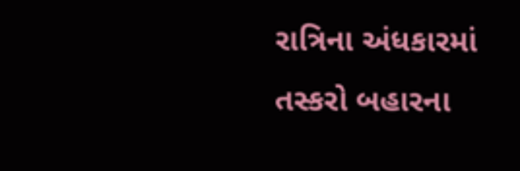રાત્રિના અંધકારમાં તસ્કરો બહારના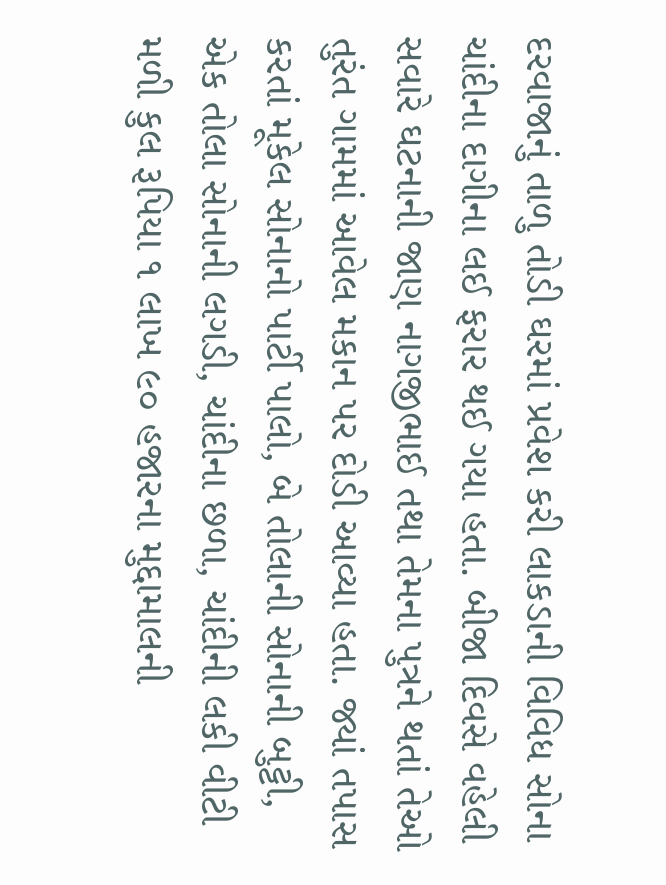દરવાજાનું તાળુ તોડી ઘરમાં પ્રવેશ કરી લાકડાની વિવિધ સોના ચાંદીના દાગીના લઈ ફરાર થઈ ગયા હતા. બીજા દિવસે વહેલી સવારે ઘટનાની જાણ નાગજીભાઈ તથા તેમના પુત્રને થતાં તેઓ તુરંત ગામમાં આવેલ મકાન પર દોડી આવ્યા હતા. જ્યાં તપાસ કરતાં મૂકેલ સોનાનો પાર્ટી પાલો, બે તોલાની સોનાની બુટ્ટી, એક તોલા સોનાની લગડી, ચાંદીના છળા, ચાંદીની લકી વીટી મળી કુલ રૂપિયા ૧ લાખ ૯૦ હજારના મુદ્દામાલની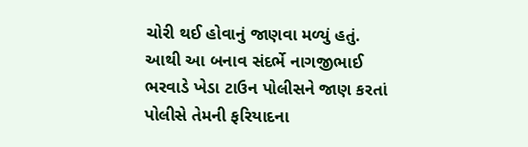ચોરી થઈ હોવાનું જાણવા મળ્યું હતું. આથી આ બનાવ સંદર્ભે નાગજીભાઈ ભરવાડે ખેડા ટાઉન પોલીસને જાણ કરતાં પોલીસે તેમની ફરિયાદના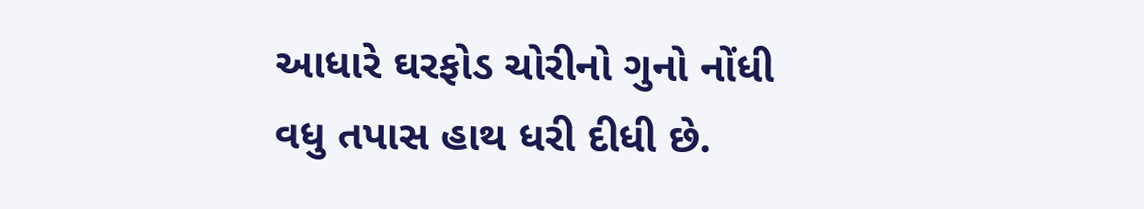આધારે ઘરફોડ ચોરીનો ગુનો નોંધી વધુ તપાસ હાથ ધરી દીધી છે.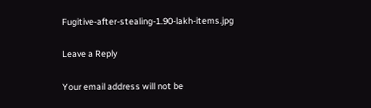Fugitive-after-stealing-1.90-lakh-items.jpg

Leave a Reply

Your email address will not be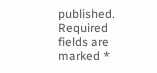published. Required fields are marked *